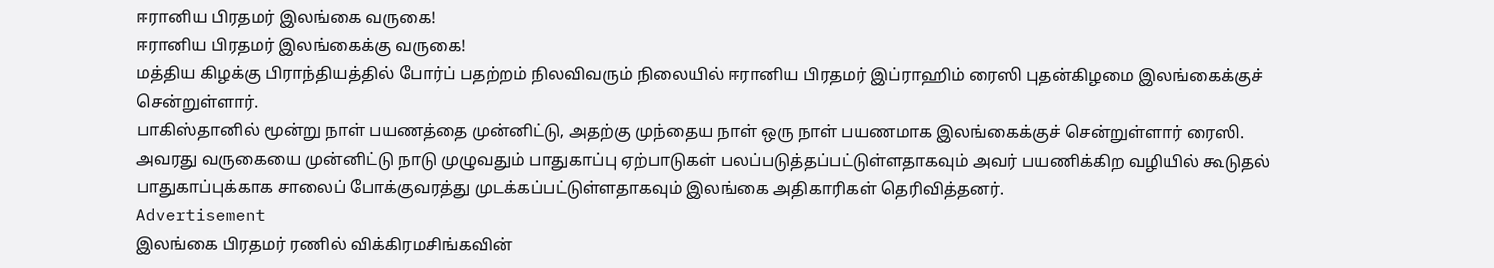ஈரானிய பிரதமர் இலங்கை வருகை!
ஈரானிய பிரதமர் இலங்கைக்கு வருகை!
மத்திய கிழக்கு பிராந்தியத்தில் போர்ப் பதற்றம் நிலவிவரும் நிலையில் ஈரானிய பிரதமர் இப்ராஹிம் ரைஸி புதன்கிழமை இலங்கைக்குச் சென்றுள்ளார்.
பாகிஸ்தானில் மூன்று நாள் பயணத்தை முன்னிட்டு, அதற்கு முந்தைய நாள் ஒரு நாள் பயணமாக இலங்கைக்குச் சென்றுள்ளார் ரைஸி.
அவரது வருகையை முன்னிட்டு நாடு முழுவதும் பாதுகாப்பு ஏற்பாடுகள் பலப்படுத்தப்பட்டுள்ளதாகவும் அவர் பயணிக்கிற வழியில் கூடுதல் பாதுகாப்புக்காக சாலைப் போக்குவரத்து முடக்கப்பட்டுள்ளதாகவும் இலங்கை அதிகாரிகள் தெரிவித்தனர்.
Advertisement
இலங்கை பிரதமர் ரணில் விக்கிரமசிங்கவின்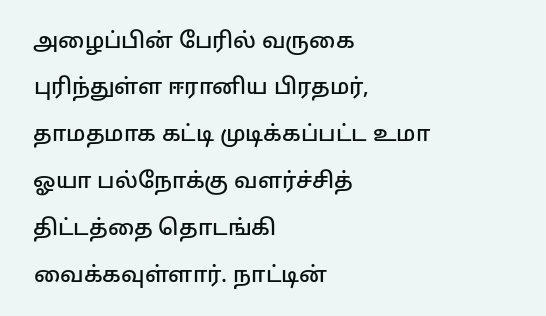அழைப்பின் பேரில் வருகை புரிந்துள்ள ஈரானிய பிரதமர், தாமதமாக கட்டி முடிக்கப்பட்ட உமா ஓயா பல்நோக்கு வளர்ச்சித் திட்டத்தை தொடங்கி வைக்கவுள்ளார். நாட்டின்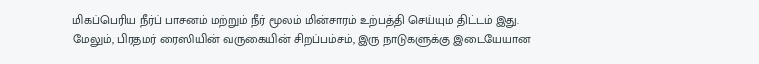மிகப்பெரிய நீர்ப் பாசனம் மற்றும் நீர் மூலம் மின்சாரம் உற்பத்தி செய்யும் திட்டம் இது.
மேலும், பிரதமர் ரைஸியின் வருகையின் சிறப்பம்சம், இரு நாடுகளுக்கு இடையேயான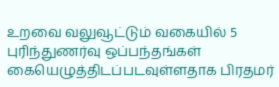உறவை வலுவூட்டும் வகையில் 5 புரிந்துணர்வு ஒப்பந்தங்கள் கையெழுத்திடப்படவுள்ளதாக பிரதமர்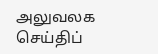அலுவலக செய்திப்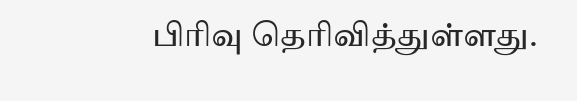பிரிவு தெரிவித்துள்ளது.